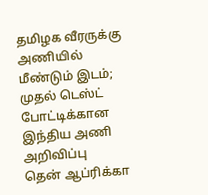தமிழக வீரருக்கு அணியில் மீண்டும் இடம்; முதல் டெஸ்ட் போட்டிக்கான இந்திய அணி அறிவிப்பு
தென் ஆப்ரிக்கா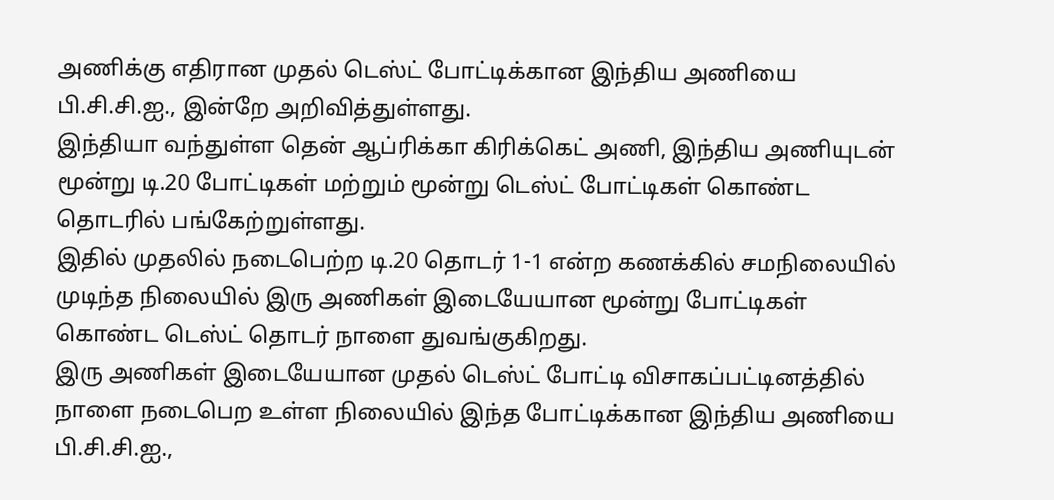அணிக்கு எதிரான முதல் டெஸ்ட் போட்டிக்கான இந்திய அணியை பி.சி.சி.ஐ., இன்றே அறிவித்துள்ளது.
இந்தியா வந்துள்ள தென் ஆப்ரிக்கா கிரிக்கெட் அணி, இந்திய அணியுடன் மூன்று டி.20 போட்டிகள் மற்றும் மூன்று டெஸ்ட் போட்டிகள் கொண்ட தொடரில் பங்கேற்றுள்ளது.
இதில் முதலில் நடைபெற்ற டி.20 தொடர் 1-1 என்ற கணக்கில் சமநிலையில் முடிந்த நிலையில் இரு அணிகள் இடையேயான மூன்று போட்டிகள் கொண்ட டெஸ்ட் தொடர் நாளை துவங்குகிறது.
இரு அணிகள் இடையேயான முதல் டெஸ்ட் போட்டி விசாகப்பட்டினத்தில் நாளை நடைபெற உள்ள நிலையில் இந்த போட்டிக்கான இந்திய அணியை பி.சி.சி.ஐ.,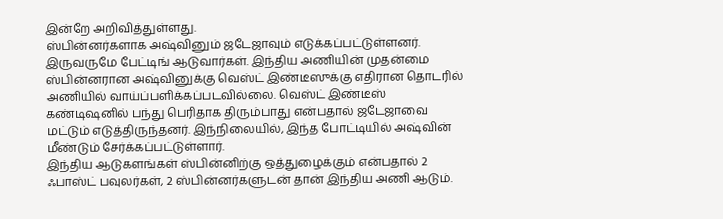இன்றே அறிவித்துள்ளது.
ஸ்பின்னர்களாக அஷ்வினும் ஜடேஜாவும் எடுக்கப்பட்டுள்ளனர். இருவருமே பேட்டிங் ஆடுவார்கள். இந்திய அணியின் முதன்மை ஸ்பின்னரான அஷ்வினுக்கு வெஸ்ட் இண்டீஸுக்கு எதிரான தொடரில் அணியில் வாய்ப்பளிக்கப்படவில்லை. வெஸ்ட் இண்டீஸ் கண்டிஷனில் பந்து பெரிதாக திரும்பாது என்பதால் ஜடேஜாவை மட்டும் எடுத்திருந்தனர். இந்நிலையில், இந்த போட்டியில் அஷ்வின் மீண்டும் சேர்க்கப்பட்டுள்ளார்.
இந்திய ஆடுகளங்கள் ஸ்பின்னிற்கு ஒத்துழைக்கும் என்பதால் 2 ஃபாஸ்ட் பவுலர்கள், 2 ஸ்பின்னர்களுடன் தான் இந்திய அணி ஆடும்.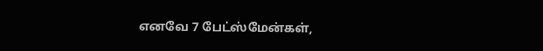எனவே 7 பேட்ஸ்மேன்கள்,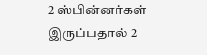2 ஸ்பின்னர்கள் இருப்பதால் 2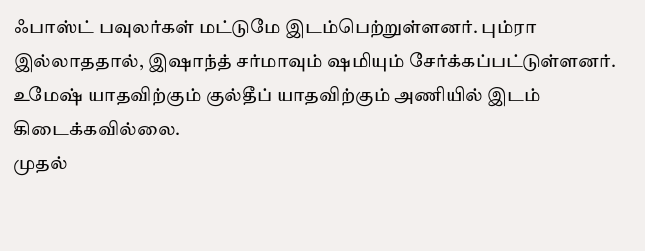ஃபாஸ்ட் பவுலர்கள் மட்டுமே இடம்பெற்றுள்ளனர். பும்ரா இல்லாததால், இஷாந்த் சர்மாவும் ஷமியும் சேர்க்கப்பட்டுள்ளனர். உமேஷ் யாதவிற்கும் குல்தீப் யாதவிற்கும் அணியில் இடம் கிடைக்கவில்லை.
முதல்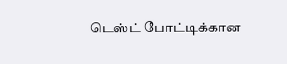டெஸ்ட் போட்டிக்கான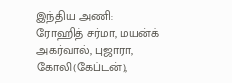இந்திய அணி:
ரோஹித் சர்மா, மயன்க் அகர்வால், புஜாரா, கோலி(கேப்டன்),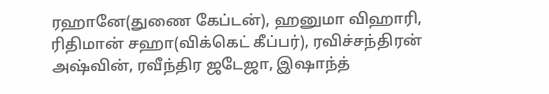ரஹானே(துணை கேப்டன்), ஹனுமா விஹாரி, ரிதிமான் சஹா(விக்கெட் கீப்பர்), ரவிச்சந்திரன் அஷ்வின், ரவீந்திர ஜடேஜா, இஷாந்த்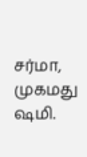சர்மா, முகமது ஷமி.